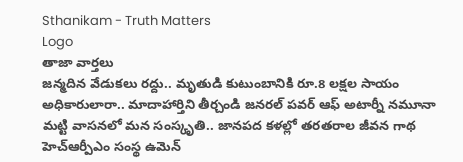Sthanikam - Truth Matters
Logo
తాజా వార్తలు
జన్మదిన వేడుకలు రద్దు.. మృతుడి కుటుంబానికి రూ.8 లక్షల సాయం అధికారులారా.. మాదాహార్తిని తీర్చండి జనరల్ పవర్ ఆఫ్ అటార్నీ నమూనా మట్టి వాసనలో మన సంస్కృతి.. జానపద కళల్లో తరతరాల జీవన గాథ హెచ్ఆర్పీఎం సంస్థ ఉమెన్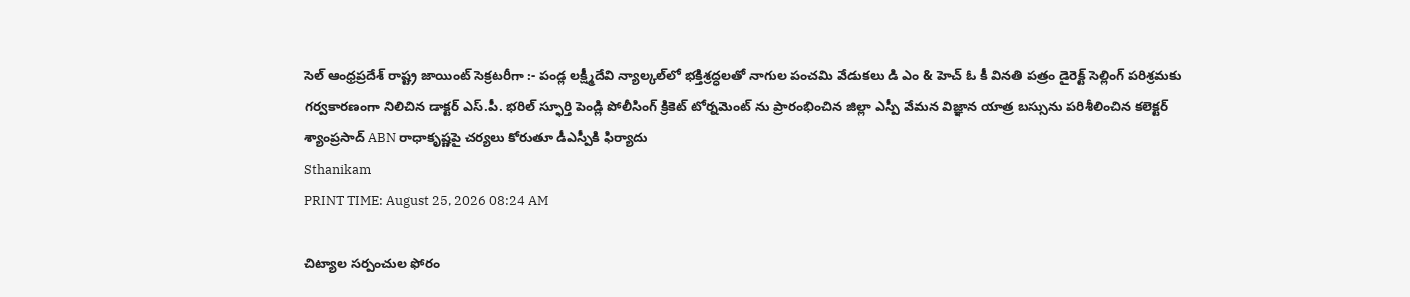సెల్ ఆంధ్రప్రదేశ్ రాష్ట్ర జాయింట్ సెక్రటరీగా :- పండ్ల లక్ష్మీదేవి న్యాల్కల్‌లో భక్తిశ్రద్ధలతో నాగుల పంచమి వేడుకలు డి ఎం & హెచ్ ఓ కీ వినతి పత్రం డైరెక్ట్ సెల్లింగ్ పరిశ్రమకు గర్వకారణంగా నిలిచిన డాక్టర్ ఎస్.పీ. భరిల్ స్ఫూర్తి పెండ్లి పోలీసింగ్ క్రికెట్ టోర్నమెంట్ ను ప్రారంభించిన జిల్లా ఎస్పీ వేమన విజ్ఞాన యాత్ర బస్సును పరిశీలించిన కలెక్టర్ శ్యాంప్రసాద్ ABN రాధాకృష్ణపై చర్యలు కోరుతూ డీఎస్పీకి ఫిర్యాదు
Sthanikam
PRINT TIME: August 25, 2026 08:24 AM

చిట్యాల సర్పంచుల ఫోరం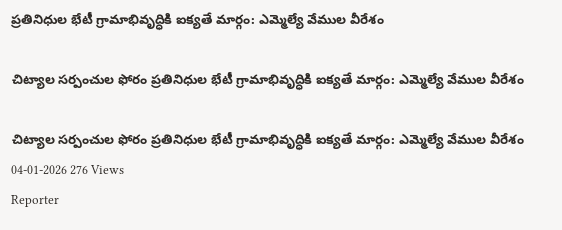ప్రతినిధుల భేటీ గ్రామాభివృద్ధికి ఐక్యతే మార్గం: ఎమ్మెల్యే వేముల వీరేశం

చిట్యాల సర్పంచుల ఫోరం ప్రతినిధుల భేటీ గ్రామాభివృద్ధికి ఐక్యతే మార్గం: ఎమ్మెల్యే వేముల వీరేశం

చిట్యాల సర్పంచుల ఫోరం ప్రతినిధుల భేటీ గ్రామాభివృద్ధికి ఐక్యతే మార్గం: ఎమ్మెల్యే వేముల వీరేశం
04-01-2026 276 Views
Reporter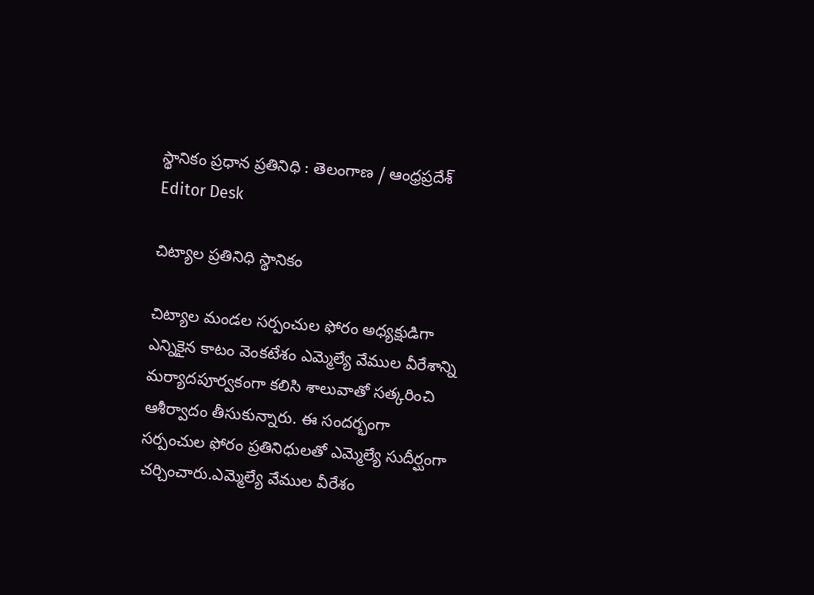స్థానికం ప్రధాన ప్రతినిధి : తెలంగాణ / ఆంధ్రప్రదేశ్
Editor Desk

చిట్యాల ప్రతినిధి స్థానికం

చిట్యాల మండల సర్పంచుల ఫోరం అధ్యక్షుడిగా ఎన్నికైన కాటం వెంకటేశం ఎమ్మెల్యే వేముల వీరేశాన్ని మర్యాదపూర్వకంగా కలిసి శాలువాతో సత్కరించి ఆశీర్వాదం తీసుకున్నారు. ఈ సందర్భంగా సర్పంచుల ఫోరం ప్రతినిధులతో ఎమ్మెల్యే సుదీర్ఘంగా చర్చించారు.ఎమ్మెల్యే వేముల వీరేశం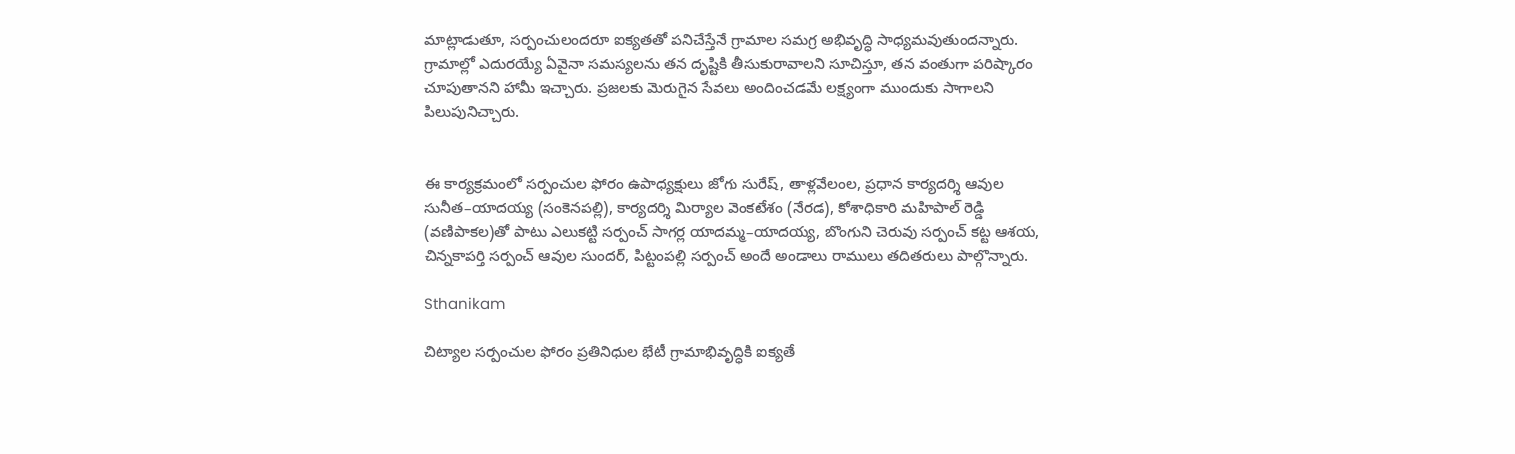మాట్లాడుతూ, సర్పంచులందరూ ఐక్యతతో పనిచేస్తేనే గ్రామాల సమగ్ర అభివృద్ధి సాధ్యమవుతుందన్నారు. గ్రామాల్లో ఎదురయ్యే ఏవైనా సమస్యలను తన దృష్టికి తీసుకురావాలని సూచిస్తూ, తన వంతుగా పరిష్కారం చూపుతానని హామీ ఇచ్చారు. ప్రజలకు మెరుగైన సేవలు అందించడమే లక్ష్యంగా ముందుకు సాగాలని పిలుపునిచ్చారు.


ఈ కార్యక్రమంలో సర్పంచుల ఫోరం ఉపాధ్యక్షులు జోగు సురేష్, తాళ్లవేలంల, ప్రధాన కార్యదర్శి ఆవుల సునీత–యాదయ్య (సంకెనపల్లి), కార్యదర్శి మిర్యాల వెంకటేశం (నేరడ), కోశాధికారి మహిపాల్ రెడ్డి (వణిపాకల)తో పాటు ఎలుకట్టి సర్పంచ్ సాగర్ల యాదమ్మ–యాదయ్య, బొంగుని చెరువు సర్పంచ్ కట్ట ఆశయ, చిన్నకాపర్తి సర్పంచ్ ఆవుల సుందర్, పిట్టంపల్లి సర్పంచ్ అందే అండాలు రాములు తదితరులు పాల్గొన్నారు.

Sthanikam

చిట్యాల సర్పంచుల ఫోరం ప్రతినిధుల భేటీ గ్రామాభివృద్ధికి ఐక్యతే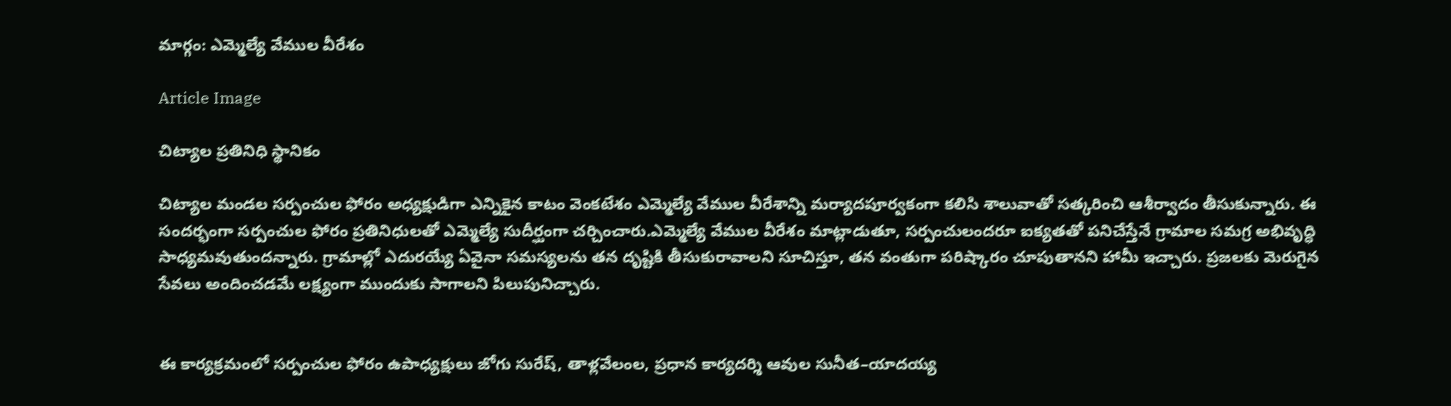మార్గం: ఎమ్మెల్యే వేముల వీరేశం

Article Image

చిట్యాల ప్రతినిధి స్థానికం

చిట్యాల మండల సర్పంచుల ఫోరం అధ్యక్షుడిగా ఎన్నికైన కాటం వెంకటేశం ఎమ్మెల్యే వేముల వీరేశాన్ని మర్యాదపూర్వకంగా కలిసి శాలువాతో సత్కరించి ఆశీర్వాదం తీసుకున్నారు. ఈ సందర్భంగా సర్పంచుల ఫోరం ప్రతినిధులతో ఎమ్మెల్యే సుదీర్ఘంగా చర్చించారు.ఎమ్మెల్యే వేముల వీరేశం మాట్లాడుతూ, సర్పంచులందరూ ఐక్యతతో పనిచేస్తేనే గ్రామాల సమగ్ర అభివృద్ధి సాధ్యమవుతుందన్నారు. గ్రామాల్లో ఎదురయ్యే ఏవైనా సమస్యలను తన దృష్టికి తీసుకురావాలని సూచిస్తూ, తన వంతుగా పరిష్కారం చూపుతానని హామీ ఇచ్చారు. ప్రజలకు మెరుగైన సేవలు అందించడమే లక్ష్యంగా ముందుకు సాగాలని పిలుపునిచ్చారు.


ఈ కార్యక్రమంలో సర్పంచుల ఫోరం ఉపాధ్యక్షులు జోగు సురేష్, తాళ్లవేలంల, ప్రధాన కార్యదర్శి ఆవుల సునీత–యాదయ్య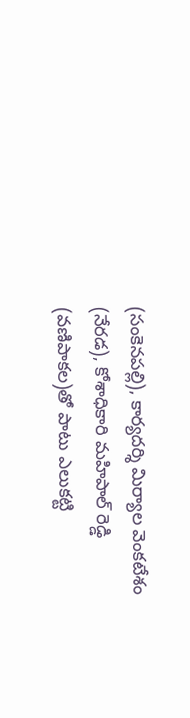(సంకెనపల్లి), కార్యదర్శి మిర్యాల వెంకటేశం (నేరడ), కోశాధికారి మహిపాల్ రెడ్డి (వణిపాకల)తో పాటు ఎలుకట్టి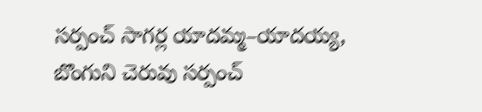సర్పంచ్ సాగర్ల యాదమ్మ–యాదయ్య, బొంగుని చెరువు సర్పంచ్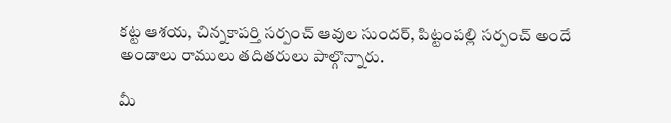కట్ట ఆశయ, చిన్నకాపర్తి సర్పంచ్ ఆవుల సుందర్, పిట్టంపల్లి సర్పంచ్ అందే అండాలు రాములు తదితరులు పాల్గొన్నారు.

మీ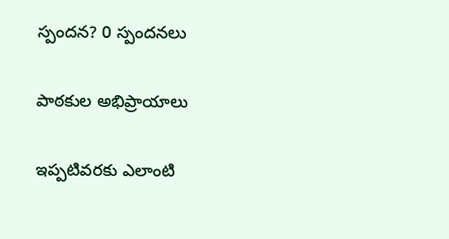స్పందన? 0 స్పందనలు

పాఠకుల అభిప్రాయాలు

ఇప్పటివరకు ఎలాంటి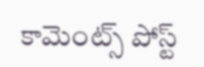కామెంట్స్ పోస్ట్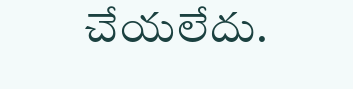చేయలేదు.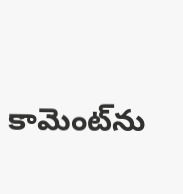కామెంట్‌ను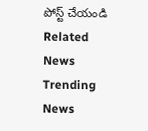పోస్ట్ చేయండి
Related News
Trending News